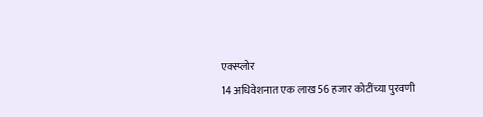एक्स्प्लोर
14 अधिवेशनात एक लाख 56 हजार कोटींच्या पुरवणी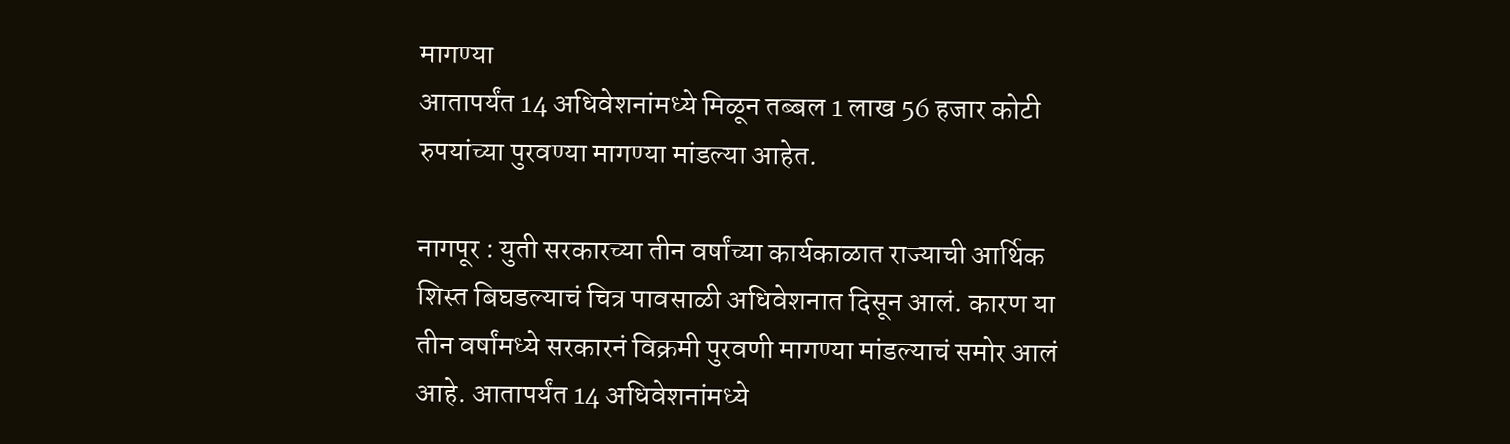मागण्या
आतापर्यंत 14 अधिवेशनांमध्ये मिळून तब्बल 1 लाख 56 हजार कोटी रुपयांच्या पुरवण्या मागण्या मांडल्या आहेत.

नागपूर : युती सरकारच्या तीन वर्षांच्या कार्यकाळात राज्याची आर्थिक शिस्त बिघडल्याचं चित्र पावसाळी अधिवेशनात दिसून आलं. कारण या तीन वर्षांमध्ये सरकारनं विक्रमी पुरवणी मागण्या मांडल्याचं समोर आलं आहे. आतापर्यंत 14 अधिवेशनांमध्ये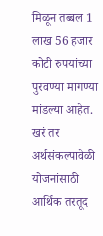मिळून तब्बल 1 लाख 56 हजार कोटी रुपयांच्या पुरवण्या मागण्या मांडल्या आहेत. खरं तर अर्थसंकल्पावेळी योजनांसाठी आर्थिक तरतूद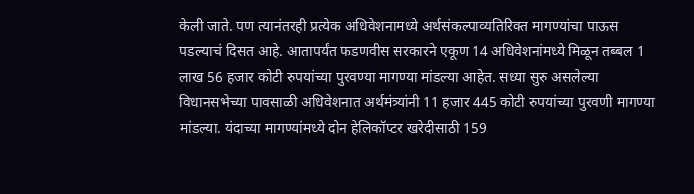केली जाते. पण त्यानंतरही प्रत्येक अधिवेशनामध्ये अर्थसंकल्पाव्यतिरिक्त मागण्यांचा पाऊस पडल्याचं दिसत आहे. आतापर्यंत फडणवीस सरकारने एकूण 14 अधिवेशनांमध्ये मिळून तब्बल 1 लाख 56 हजार कोटी रुपयांच्या पुरवण्या मागण्या मांडल्या आहेत. सध्या सुरु असलेल्या विधानसभेच्या पावसाळी अधिवेशनात अर्थमंत्र्यांनी 11 हजार 445 कोटी रुपयांच्या पुरवणी मागण्या मांडल्या. यंदाच्या मागण्यांमध्ये दोन हेलिकॉप्टर खरेदीसाठी 159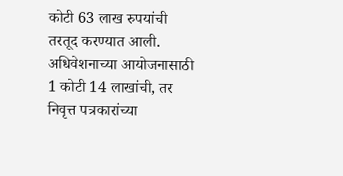कोटी 63 लाख रुपयांची तरतूद करण्यात आली. अधिवेशनाच्या आयोजनासाठी 1 कोटी 14 लाखांची, तर निवृत्त पत्रकारांच्या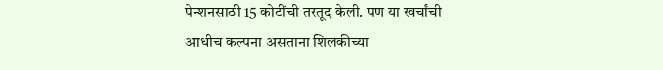पेन्शनसाठी 15 कोटींची तरतूद केली. पण या खर्चांची आधीच कल्पना असताना शिलकीच्या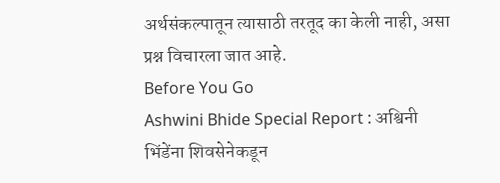अर्थसंकल्पातून त्यासाठी तरतूद का केली नाही, असा प्रश्न विचारला जात आहे.
Before You Go
Ashwini Bhide Special Report : अश्विनी भिंडेंना शिवसेनेकडून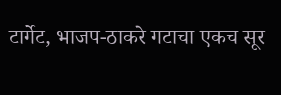टार्गेट, भाजप-ठाकरे गटाचा एकच सूर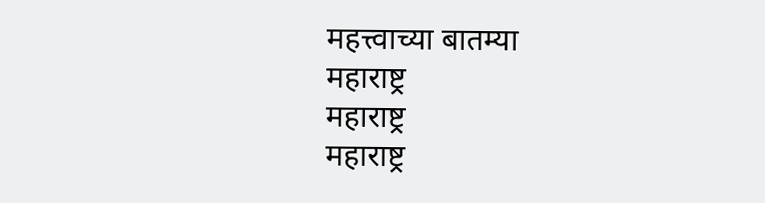महत्त्वाच्या बातम्या
महाराष्ट्र
महाराष्ट्र
महाराष्ट्र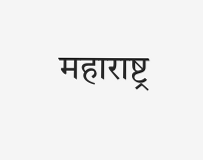महाराष्ट्र